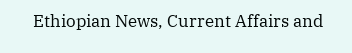Ethiopian News, Current Affairs and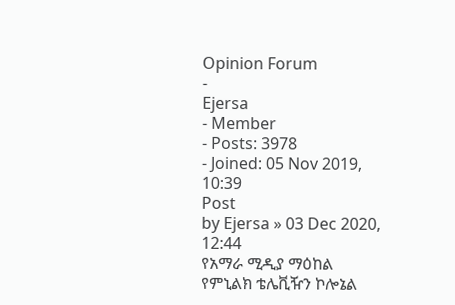Opinion Forum
-
Ejersa
- Member
- Posts: 3978
- Joined: 05 Nov 2019, 10:39
Post
by Ejersa » 03 Dec 2020, 12:44
የአማራ ሚዲያ ማዕከል የምኒልክ ቴሌቪዥን ኮሎኔል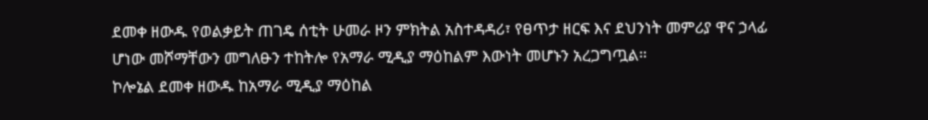ደመቀ ዘውዱ የወልቃይት ጠገዴ ሰቲት ሁመራ ዞን ምክትል አስተዳዳሪ፣ የፀጥታ ዘርፍ እና ደህንነት መምሪያ ዋና ኃላፊ ሆነው መሾማቸውን መግለፁን ተከትሎ የአማራ ሚዲያ ማዕከልም እውነት መሆኑን አረጋግጧል።
ኮሎኔል ደመቀ ዘውዱ ከአማራ ሚዲያ ማዕከል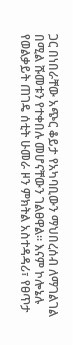ጋር በነበራቸው አጭር ቆይታ የአካባቢውን ማህበረሰብ ለማገልገል በሚል ሹመቱን የተቀበሉ መሆናቸውን ገልፀዋል። እናም ኮሎኔሉ የወልቃይት ጠገዴ ሰቲት ሁመራ ዞን ምክትል አስተዳዳሪ፣ የፀጥታ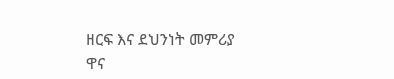ዘርፍ እና ደህንነት መምሪያ ዋና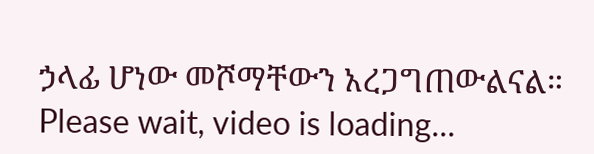ኃላፊ ሆነው መሾማቸውን አረጋግጠውልናል።
Please wait, video is loading...